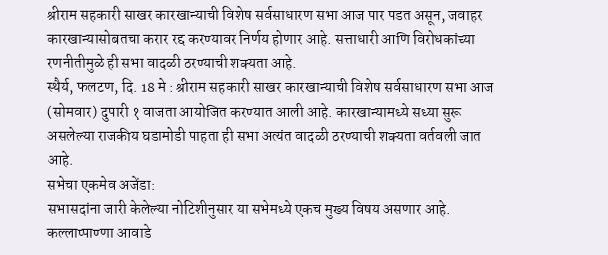श्रीराम सहकारी साखर कारखान्याची विशेष सर्वसाधारण सभा आज पार पडत असून, जवाहर कारखान्यासोबतचा करार रद्द करण्यावर निर्णय होणार आहे. सत्ताधारी आणि विरोधकांच्या रणनीतीमुळे ही सभा वादळी ठरण्याची शक्यता आहे.
स्थैर्य, फलटण, दि. 18 मे : श्रीराम सहकारी साखर कारखान्याची विशेष सर्वसाधारण सभा आज (सोमवार) दुपारी १ वाजता आयोजित करण्यात आली आहे. कारखान्यामध्ये सध्या सुरू असलेल्या राजकीय घडामोडी पाहता ही सभा अत्यंत वादळी ठरण्याची शक्यता वर्तवली जात आहे.
सभेचा एकमेव अजेंडा:
सभासदांना जारी केलेल्या नोटिशीनुसार या सभेमध्ये एकच मुख्य विषय असणार आहे. कल्लाप्पाण्णा आवाडे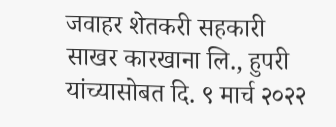जवाहर शेतकरी सहकारी साखर कारखाना लि., हुपरी यांच्यासोबत दि. ९ मार्च २०२२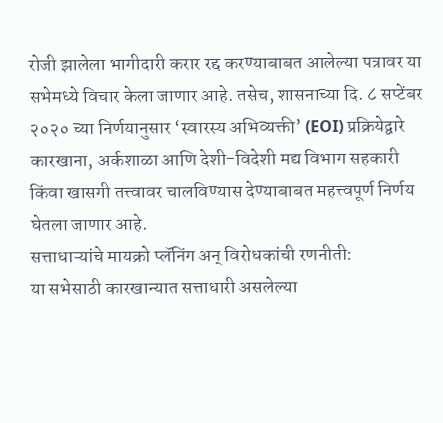रोजी झालेला भागीदारी करार रद्द करण्याबाबत आलेल्या पत्रावर या सभेमध्ये विचार केला जाणार आहे. तसेच, शासनाच्या दि. ८ सप्टेंबर २०२० च्या निर्णयानुसार ‘स्वारस्य अभिव्यक्ती’ (EOI) प्रक्रियेद्वारे कारखाना, अर्कशाळा आणि देशी-विदेशी मद्य विभाग सहकारी किंवा खासगी तत्त्वावर चालविण्यास देण्याबाबत महत्त्वपूर्ण निर्णय घेतला जाणार आहे.
सत्ताधाऱ्यांचे मायक्रो प्लॅनिंग अन् विरोधकांची रणनीती:
या सभेसाठी कारखान्यात सत्ताधारी असलेल्या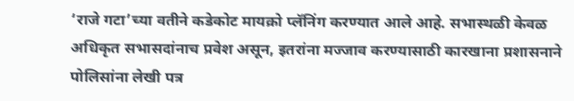‘राजे गटा’च्या वतीने कडेकोट मायक्रो प्लॅनिंग करण्यात आले आहे. सभास्थळी केवळ अधिकृत सभासदांनाच प्रवेश असून, इतरांना मज्जाव करण्यासाठी कारखाना प्रशासनाने पोलिसांना लेखी पत्र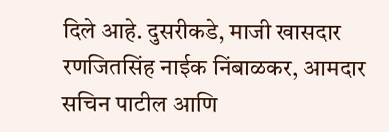दिले आहे. दुसरीकडे, माजी खासदार रणजितसिंह नाईक निंबाळकर, आमदार सचिन पाटील आणि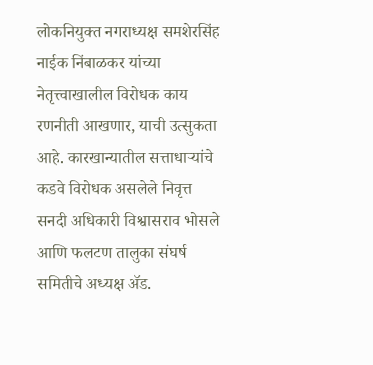लोकनियुक्त नगराध्यक्ष समशेरसिंह नाईक निंबाळकर यांच्या नेतृत्त्वाखालील विरोधक काय रणनीती आखणार, याची उत्सुकता आहे. कारखान्यातील सत्ताधाऱ्यांचे कडवे विरोधक असलेले निवृत्त सनदी अधिकारी विश्वासराव भोसले आणि फलटण तालुका संघर्ष समितीचे अध्यक्ष ॲड.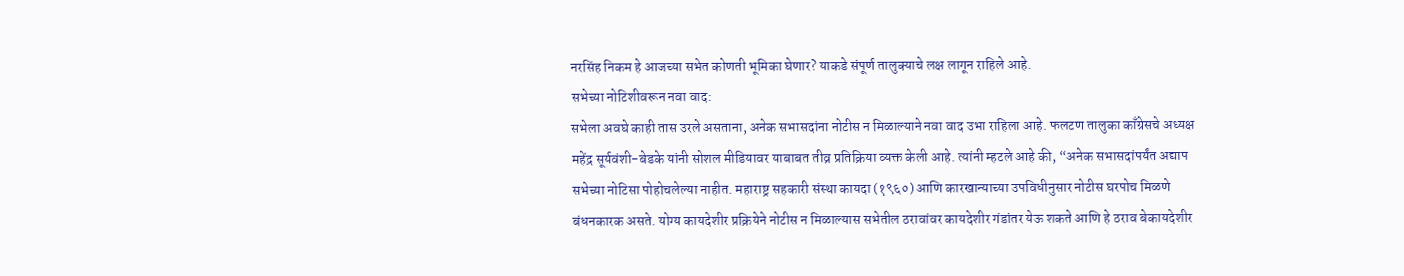नरसिंह निकम हे आजच्या सभेत कोणती भूमिका घेणार? याकडे संपूर्ण तालुक्याचे लक्ष लागून राहिले आहे.
सभेच्या नोटिशीवरून नवा वाद:
सभेला अवघे काही तास उरले असताना, अनेक सभासदांना नोटीस न मिळाल्याने नवा वाद उभा राहिला आहे. फलटण तालुका काँग्रेसचे अध्यक्ष महेंद्र सूर्यवंशी-बेडके यांनी सोशल मीडियावर याबाबत तीव्र प्रतिक्रिया व्यक्त केली आहे. त्यांनी म्हटले आहे की, “अनेक सभासदांपर्यंत अद्याप सभेच्या नोटिसा पोहोचलेल्या नाहीत. महाराष्ट्र सहकारी संस्था कायदा (१९६०) आणि कारखान्याच्या उपविधीनुसार नोटीस घरपोच मिळणे बंधनकारक असते. योग्य कायदेशीर प्रक्रियेने नोटीस न मिळाल्यास सभेतील ठरावांवर कायदेशीर गंडांतर येऊ शकते आणि हे ठराव बेकायदेशीर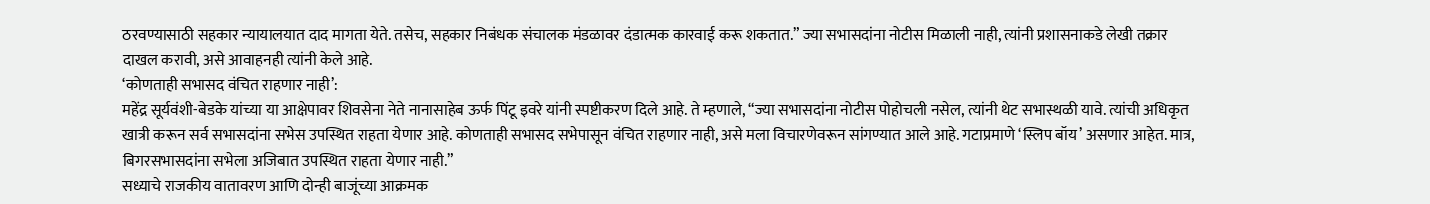ठरवण्यासाठी सहकार न्यायालयात दाद मागता येते. तसेच, सहकार निबंधक संचालक मंडळावर दंडात्मक कारवाई करू शकतात.” ज्या सभासदांना नोटीस मिळाली नाही, त्यांनी प्रशासनाकडे लेखी तक्रार दाखल करावी, असे आवाहनही त्यांनी केले आहे.
‘कोणताही सभासद वंचित राहणार नाही’:
महेंद्र सूर्यवंशी-बेडके यांच्या या आक्षेपावर शिवसेना नेते नानासाहेब ऊर्फ पिंटू इवरे यांनी स्पष्टीकरण दिले आहे. ते म्हणाले, “ज्या सभासदांना नोटीस पोहोचली नसेल, त्यांनी थेट सभास्थळी यावे. त्यांची अधिकृत खात्री करून सर्व सभासदांना सभेस उपस्थित राहता येणार आहे. कोणताही सभासद सभेपासून वंचित राहणार नाही, असे मला विचारणेवरून सांगण्यात आले आहे. गटाप्रमाणे ‘स्लिप बॉय’ असणार आहेत. मात्र, बिगरसभासदांना सभेला अजिबात उपस्थित राहता येणार नाही.”
सध्याचे राजकीय वातावरण आणि दोन्ही बाजूंच्या आक्रमक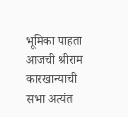भूमिका पाहता आजची श्रीराम कारखान्याची सभा अत्यंत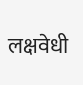लक्षवेधी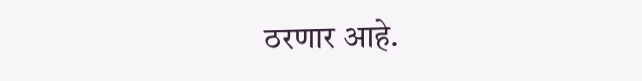ठरणार आहे.